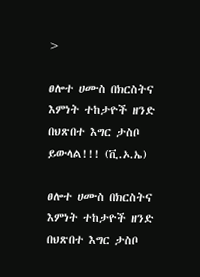>

ፀሎተ ሀሙስ በክርስትና እምነት ተከታዮች ዘንድ በህጽበተ እግር ታስቦ ይውላል!!! (ቪ.ኦ.ኤ)

ፀሎተ ሀሙስ በክርስትና እምነት ተከታዮች ዘንድ በህጽበተ እግር ታስቦ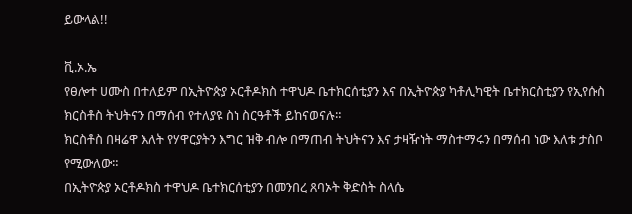ይውላል!!

ቪ.ኦ.ኤ
የፀሎተ ሀሙስ በተለይም በኢትዮጵያ ኦርቶዶክስ ተዋህዶ ቤተክርሰቲያን እና በኢትዮጵያ ካቶሊካዊት ቤተክርስቲያን የኢየሱስ ክርስቶስ ትህትናን በማሰብ የተለያዩ ስነ ስርዓቶች ይከናወናሉ።
ክርስቶስ በዛሬዋ እለት የሃዋርያትን እግር ዝቅ ብሎ በማጠብ ትህትናን እና ታዛዥነት ማስተማሩን በማሰብ ነው እለቱ ታስቦ የሚውለው።
በኢትዮጵያ ኦርቶዶክስ ተዋህዶ ቤተክርሰቲያን በመንበረ ጸባኦት ቅድስት ስላሴ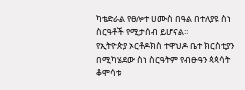ካቴድራል የፀሎተ ሀሙስ በዓል በተለያዩ ስነ ስርዓቶች የሚታሰብ ይሆናል።
የኢትዮጵያ ኦርቶዶክስ ተዋህዶ ቤተ ክርስቲያን በሚካሄደው ስነ ስርዓትም የብፁዓን ጳጳሳት ቆሞሳቱ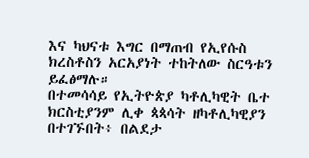እና ካህናቱ እግር በማጠብ የኢየሱስ ክረስቶስን አርአያነት ተከትለው ስርዓቱን ይፈፅማሉ።
በተመሳሳይ የኢትዮጵያ ካቶሊካዊት ቤተ ክርስቲያንም ሊቀ ጳጳሳት ዘካቶሊካዊያን በተገኙበት፥ በልደታ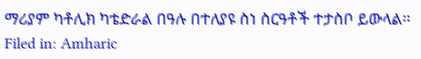ማሪያም ካቶሊክ ካቴድራል በዓሉ በተለያዩ ስነ ስርዓቶች ተታስቦ ይውላል።
Filed in: Amharic